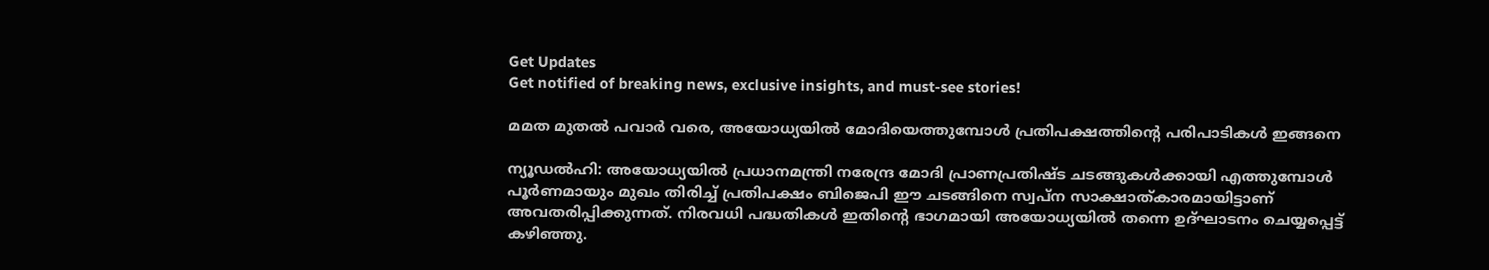Get Updates
Get notified of breaking news, exclusive insights, and must-see stories!

മമത മുതല്‍ പവാര്‍ വരെ, അയോധ്യയില്‍ മോദിയെത്തുമ്പോള്‍ പ്രതിപക്ഷത്തിന്റെ പരിപാടികള്‍ ഇങ്ങനെ

ന്യൂഡല്‍ഹി: അയോധ്യയില്‍ പ്രധാനമന്ത്രി നരേന്ദ്ര മോദി പ്രാണപ്രതിഷ്ട ചടങ്ങുകള്‍ക്കായി എത്തുമ്പോള്‍ പൂര്‍ണമായും മുഖം തിരിച്ച് പ്രതിപക്ഷം ബിജെപി ഈ ചടങ്ങിനെ സ്വപ്‌ന സാക്ഷാത്കാരമായിട്ടാണ് അവതരിപ്പിക്കുന്നത്. നിരവധി പദ്ധതികള്‍ ഇതിന്റെ ഭാഗമായി അയോധ്യയില്‍ തന്നെ ഉദ്ഘാടനം ചെയ്യപ്പെട്ട് കഴിഞ്ഞു.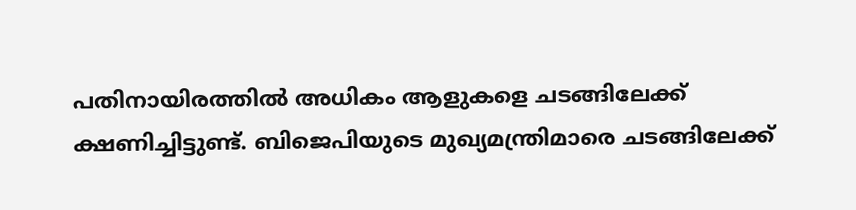പതിനായിരത്തില്‍ അധികം ആളുകളെ ചടങ്ങിലേക്ക് ക്ഷണിച്ചിട്ടുണ്ട്. ബിജെപിയുടെ മുഖ്യമന്ത്രിമാരെ ചടങ്ങിലേക്ക്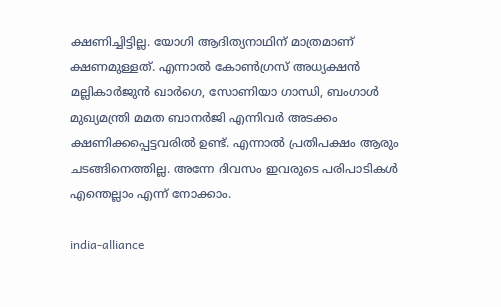ക്ഷണിച്ചിട്ടില്ല. യോഗി ആദിത്യനാഥിന് മാത്രമാണ് ക്ഷണമുള്ളത്. എന്നാല്‍ കോണ്‍ഗ്രസ് അധ്യക്ഷന്‍ മല്ലികാര്‍ജുന്‍ ഖാര്‍ഗെ, സോണിയാ ഗാന്ധി, ബംഗാള്‍ മുഖ്യമന്ത്രി മമത ബാനര്‍ജി എന്നിവര്‍ അടക്കം ക്ഷണിക്കപ്പെട്ടവരില്‍ ഉണ്ട്. എന്നാല്‍ പ്രതിപക്ഷം ആരും ചടങ്ങിനെത്തില്ല. അന്നേ ദിവസം ഇവരുടെ പരിപാടികള്‍ എന്തെല്ലാം എന്ന് നോക്കാം.

india-alliance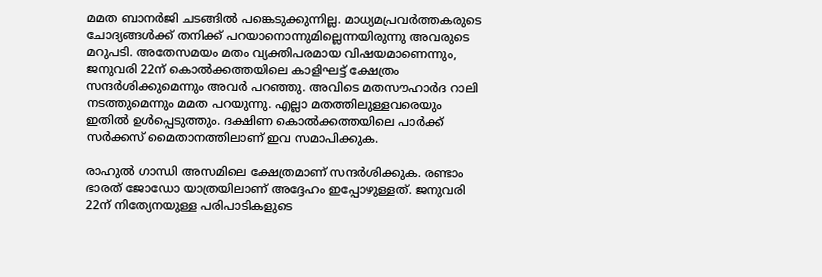മമത ബാനര്‍ജി ചടങ്ങില്‍ പങ്കെടുക്കുന്നില്ല. മാധ്യമപ്രവര്‍ത്തകരുടെ ചോദ്യങ്ങള്‍ക്ക് തനിക്ക് പറയാനൊന്നുമില്ലെന്നയിരുന്നു അവരുടെ മറുപടി. അതേസമയം മതം വ്യക്തിപരമായ വിഷയമാണെന്നും, ജനുവരി 22ന് കൊല്‍ക്കത്തയിലെ കാളിഘട്ട് ക്ഷേത്രം സന്ദര്‍ശിക്കുമെന്നും അവര്‍ പറഞ്ഞു. അവിടെ മതസൗഹാര്‍ദ റാലി നടത്തുമെന്നും മമത പറയുന്നു. എല്ലാ മതത്തിലുള്ളവരെയും ഇതില്‍ ഉള്‍പ്പെടുത്തും. ദക്ഷിണ കൊല്‍ക്കത്തയിലെ പാര്‍ക്ക് സര്‍ക്കസ് മൈതാനത്തിലാണ് ഇവ സമാപിക്കുക.

രാഹുല്‍ ഗാന്ധി അസമിലെ ക്ഷേത്രമാണ് സന്ദര്‍ശിക്കുക. രണ്ടാം ഭാരത് ജോഡോ യാത്രയിലാണ് അദ്ദേഹം ഇപ്പോഴുള്ളത്. ജനുവരി 22ന് നിത്യേനയുള്ള പരിപാടികളുടെ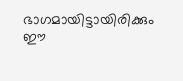ഭാഗമായിട്ടായിരിക്കും ഈ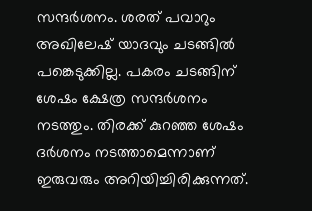സന്ദര്‍ശനം. ശരത് പവാറും അഖിലേഷ് യാദവും ചടങ്ങില്‍ പങ്കെടുക്കില്ല. പകരം ചടങ്ങിന് ശേഷം ക്ഷേത്ര സന്ദര്‍ശനം നടത്തും. തിരക്ക് കുറഞ്ഞ ശേഷം ദര്‍ശനം നടത്താമെന്നാണ് ഇരുവരും അറിയിച്ചിരിക്കുന്നത്.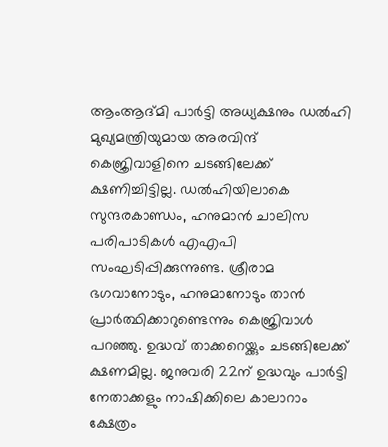ആംആദ്മി പാര്‍ട്ടി അധ്യക്ഷനും ഡല്‍ഹി മുഖ്യമന്ത്രിയുമായ അരവിന്ദ് കെജ്രിവാളിനെ ചടങ്ങിലേക്ക് ക്ഷണിച്ചിട്ടില്ല. ഡല്‍ഹിയിലാകെ സുന്ദരകാണ്ഡം, ഹനുമാന്‍ ചാലിസ പരിപാടികള്‍ എഎപി സംഘടിപ്പിക്കുന്നുണ്ട. ശ്രീരാമ ഭഗവാനോടും, ഹനുമാനോടും താന്‍ പ്രാര്‍ത്ഥിക്കാറുണ്ടെന്നും കെജ്രിവാള്‍ പറഞ്ഞു. ഉദ്ധവ് താക്കറെയ്ക്കും ചടങ്ങിലേക്ക് ക്ഷണമില്ല. ജനുവരി 22ന് ഉദ്ധവും പാര്‍ട്ടി നേതാക്കളും നാഷിക്കിലെ കാലാറാം ക്ഷേത്രം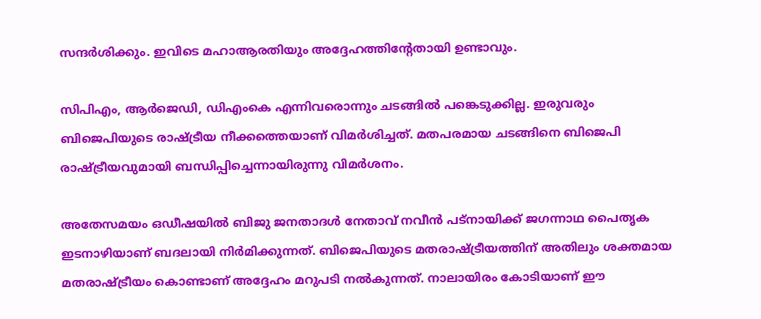സന്ദര്‍ശിക്കും. ഇവിടെ മഹാആരതിയും അദ്ദേഹത്തിന്റേതായി ഉണ്ടാവും.

സിപിഎം, ആര്‍ജെഡി, ഡിഎംകെ എന്നിവരൊന്നും ചടങ്ങില്‍ പങ്കെടുക്കില്ല. ഇരുവരും ബിജെപിയുടെ രാഷ്ട്രീയ നീക്കത്തെയാണ് വിമര്‍ശിച്ചത്. മതപരമായ ചടങ്ങിനെ ബിജെപി രാഷ്ട്രീയവുമായി ബന്ധിപ്പിച്ചെന്നായിരുന്നു വിമര്‍ശനം.

അതേസമയം ഒഡീഷയില്‍ ബിജു ജനതാദള്‍ നേതാവ് നവീന്‍ പട്‌നായിക്ക് ജഗന്നാഥ പൈതൃക ഇടനാഴിയാണ് ബദലായി നിര്‍മിക്കുന്നത്. ബിജെപിയുടെ മതരാഷ്ട്രീയത്തിന് അതിലും ശക്തമായ മതരാഷ്ട്രീയം കൊണ്ടാണ് അദ്ദേഹം മറുപടി നല്‍കുന്നത്. നാലായിരം കോടിയാണ് ഈ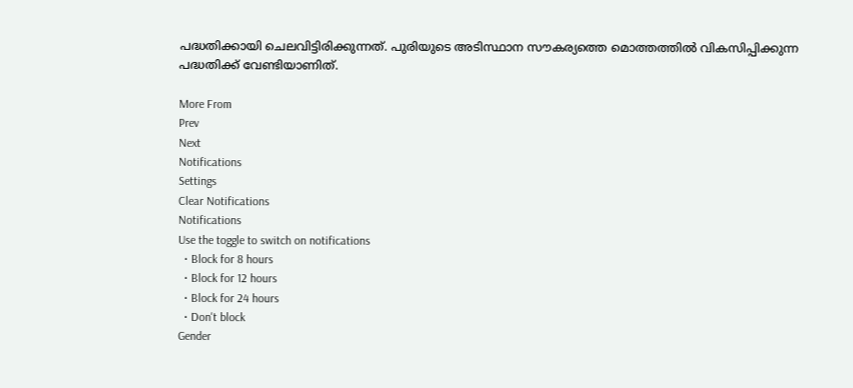പദ്ധതിക്കായി ചെലവിട്ടിരിക്കുന്നത്. പുരിയുടെ അടിസ്ഥാന സൗകര്യത്തെ മൊത്തത്തില്‍ വികസിപ്പിക്കുന്ന പദ്ധതിക്ക് വേണ്ടിയാണിത്.

More From
Prev
Next
Notifications
Settings
Clear Notifications
Notifications
Use the toggle to switch on notifications
  • Block for 8 hours
  • Block for 12 hours
  • Block for 24 hours
  • Don't block
Gender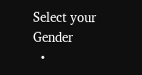Select your Gender
  •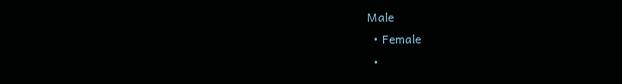Male
  • Female
  •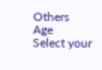Others
Age
Select your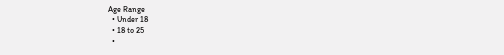Age Range
  • Under 18
  • 18 to 25
  •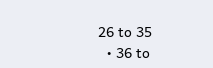26 to 35
  • 36 to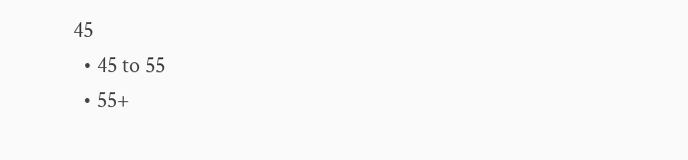45
  • 45 to 55
  • 55+